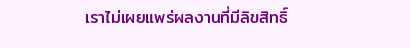เราไม่เผยแพร่ผลงานที่มีลิขสิทธิ์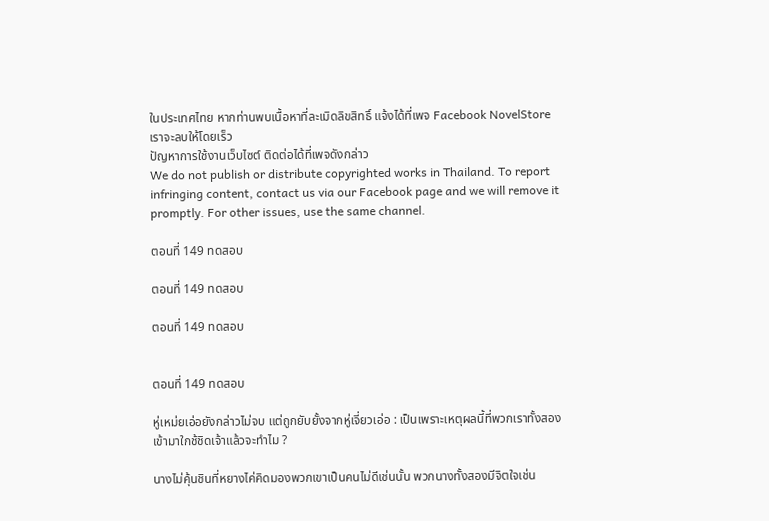ในประเทศไทย หากท่านพบเนื้อหาที่ละเมิดลิขสิทธิ์ แจ้งได้ที่เพจ Facebook NovelStore เราจะลบให้โดยเร็ว
ปัญหาการใช้งานเว็บไซต์ ติดต่อได้ที่เพจดังกล่าว
We do not publish or distribute copyrighted works in Thailand. To report infringing content, contact us via our Facebook page and we will remove it promptly. For other issues, use the same channel.

ตอนที่ 149 ทดสอบ

ตอนที่ 149 ทดสอบ

ตอนที่ 149 ทดสอบ


ตอนที่ 149 ทดสอบ

หู่เหม่ยเอ่อยังกล่าวไม่จบ แต่ถูกยับยั้งจากหู่เจี่ยวเอ่อ : เป็นเพราะเหตุผลนี้ที่พวกเราทั้งสองเข้ามาใกช้ชิดเจ้าแล้วจะทำไม ?

นางไม่คุ้นชินที่หยางไค่คิดมองพวกเขาเป็นคนไม่ดีเช่นนั้น พวกนางทั้งสองมีจิตใจเช่น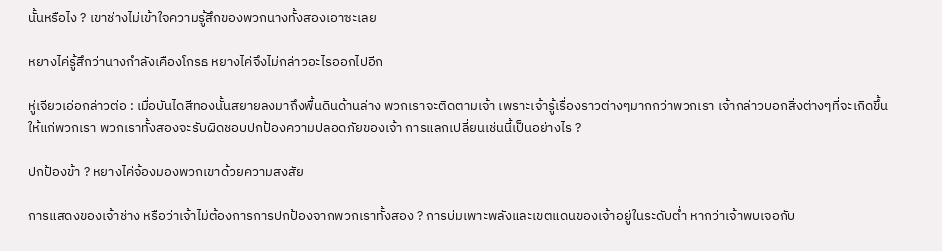นั้นหรือไง ? เขาช่างไม่เข้าใจความรู้สึกของพวกนางทั้งสองเอาซะเลย

หยางไค่รู้สึกว่านางกำลังเคืองโกรธ หยางไค่จึงไม่กล่าวอะไรออกไปอีก

หู่เจียวเอ่อกล่าวต่อ : เมื่อบันไดสีทองนั้นสยายลงมาถึงพื้นดินด้านล่าง พวกเราจะติดตามเจ้า เพราะเจ้ารู้เรื่องราวต่างๆมากกว่าพวกเรา เจ้ากล่าวบอกสิ่งต่างๆที่จะเกิดขึ้นให้แก่พวกเรา พวกเราทั้งสองจะรับผิดชอบปกป้องความปลอดภัยของเจ้า การแลกเปลี่ยนเช่นนี้เป็นอย่างไร ?

ปกป้องข้า ? หยางไค่จ้องมองพวกเขาด้วยความสงสัย

การแสดงของเจ้าช่าง หรือว่าเจ้าไม่ต้องการการปกป้องจากพวกเราทั้งสอง ? การบ่มเพาะพลังและเขตแดนของเจ้าอยู่ในระดับต่ำ หากว่าเจ้าพบเจอกับ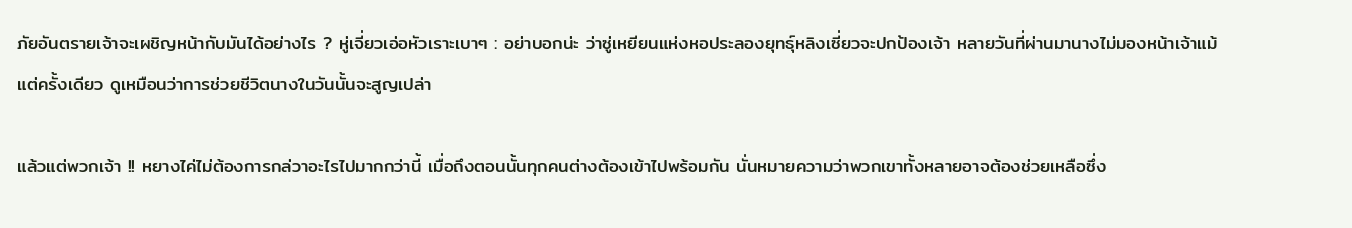ภัยอันตรายเจ้าจะเผชิญหน้ากับมันได้อย่างไร ? หู่เจี่ยวเอ่อหัวเราะเบาๆ : อย่าบอกน่ะ ว่าซู่เหยียนแห่งหอประลองยุทธุ์หลิงเซี่ยวจะปกป้องเจ้า หลายวันที่ผ่านมานางไม่มองหน้าเจ้าแม้แต่ครั้งเดียว ดูเหมือนว่าการช่วยชีวิตนางในวันนั้นจะสูญเปล่า

แล้วแต่พวกเจ้า !! หยางไค่ไม่ต้องการกล่วาอะไรไปมากกว่านี้ เมื่อถึงตอนนั้นทุกคนต่างต้องเข้าไปพร้อมกัน นั่นหมายความว่าพวกเขาทั้งหลายอาจต้องช่วยเหลือซึ่ง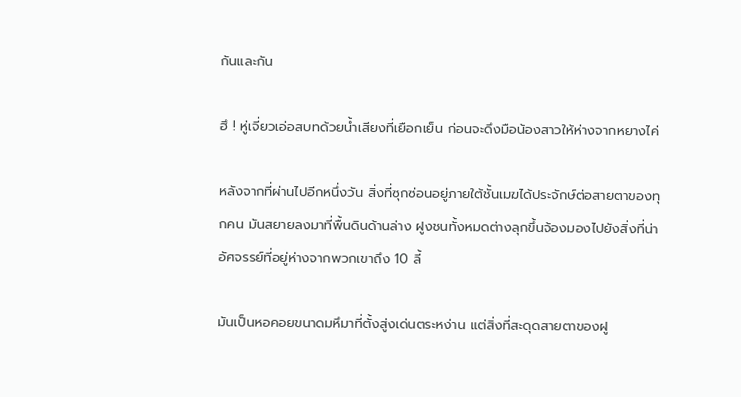กันและกัน

ฮึ ! หู่เจี่ยวเอ่อสบทด้วยน้ำเสียงที่เยือกเย็น ก่อนจะดึงมือน้องสาวให้ห่างจากหยางไค่

หลังจากที่ผ่านไปอีกหนึ่งวัน สิ่งที่ซุกซ่อนอยู่ภายใต้ชั้นเมฆได้ประจักษ์ต่อสายตาของทุกคน มันสยายลงมาที่พื้นดินด้านล่าง ฝูงชนทั้งหมดต่างลุกขึ้นจ้องมองไปยังสิ่งที่น่าอัศจรรย์ที่อยู่ห่างจากพวกเขาถึง 10 ลี้

มันเป็นหอคอยขนาดมหึมาที่ตั้งสู่งเด่นตระหง่าน แต่สิ่งที่สะดุดสายตาของฝู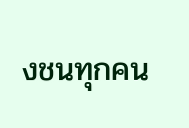งชนทุกคน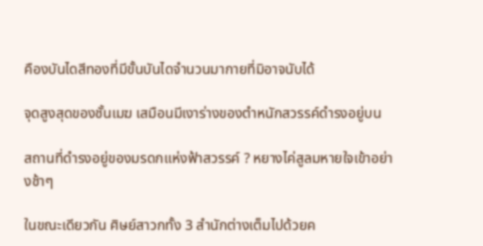คืองบันไดสีทองที่มีขั้นบันไดจำนวนมากายที่มิอาจนับได้

จุดสูงสุดของชั้นเมฆ เสมือนมีเงาร่างของตำหนักสวรรค์ดำรงอยู่บน

สถานที่ดำรงอยู่ของมรดกแห่งฟ้าสวรรค์ ? หยางไค่สูลมหายใจเข้าอย่างช้าๆ

ในขณะเดียวกัน ศิษย์สาวกทั้ง 3 สำนักต่างเต็มไปด้วยค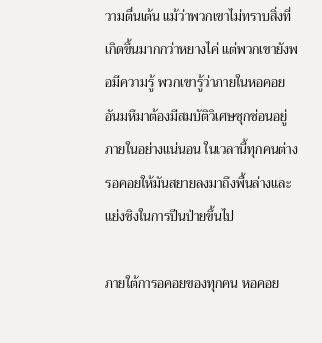วามตื่นเต้น แม้ว่าพวกเขาไม่ทราบสิ่งที่เกิดขึ้นมากกว่าหยางไค่ แต่พวกเขายังพอมีความรู้ พวกเขารู้ว่าภายในหอคอยอันมหึมาต้องมีสมบัติวิเศษซุกซ่อนอยู่ภายในอย่างแน่นอน ในเวลานี้ทุกคนต่างรอคอยให้มันสยายลงมาถึงพื้นล่างและแย่งชิงในการปีนป่ายขึ้นไป

ภายใต้การอคอยของทุกคน หอคอย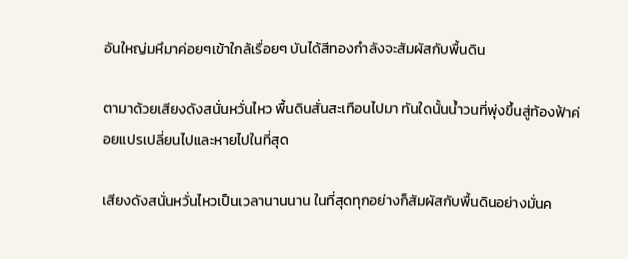อันใหญ่มหึมาค่อยๆเข้าใกล้เรื่อยๆ บันได้สีทองกำลังจะสัมผัสกับพื้นดิน

ตามาด้วยเสียงดังสนั่นหวั่นไหว พื้นดินสั่นสะเทือนไปมา ทันใดนั้นน้ำวนที่พุ่งขึ้นสู่ท้องฟ้าค่อยแปรเปลี่ยนไปและหายไปในที่สุด

เสียงดังสนั่นหวั่นไหวเป็นเวลานานนาน ในที่สุดทุกอย่างก็สัมผัสกับพื้นดินอย่างมั่นค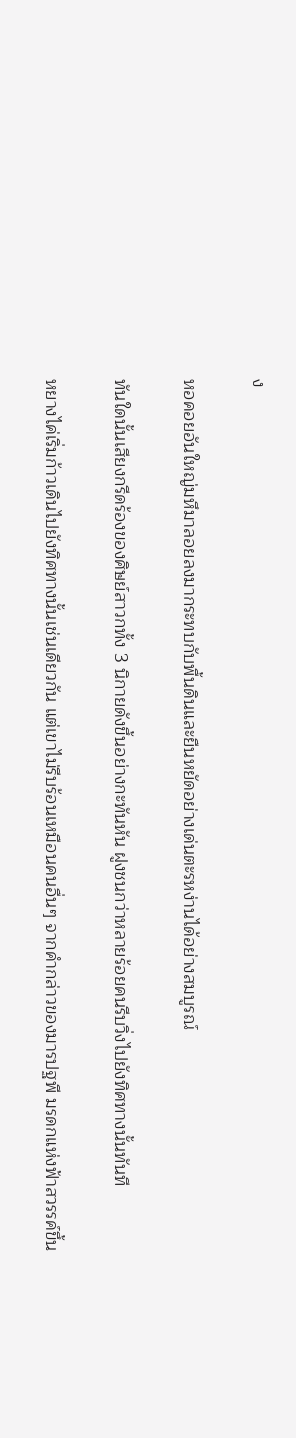ง

หอคอยอันใหญ่มหึมาลอยลงมากระทบกับพื้นดินและยืนหยัดอย่างเด่นตะรหง่านได้อย่างสมบูรณ์

ทันใดนั้นเสียงกรีดร้องของศิษย์สาวกทั้ง 3 นิกายดังขึ้นอย่างกะทันหัน ฝูงชนกว่าหลายร้อยคนรีบวิ่งไปยังทิศทางนั้นทันที

หยางไค่เริ่มก้าวเดินไปยังทิศทางนั้นเช่นเดียวกัน แต่เขาไม่รีบร้อนเหมือนคนอื่นๆ จากคำกล่าวของมารปฐพี มรดกแห่งฟ้าสวรรค์ขึ้น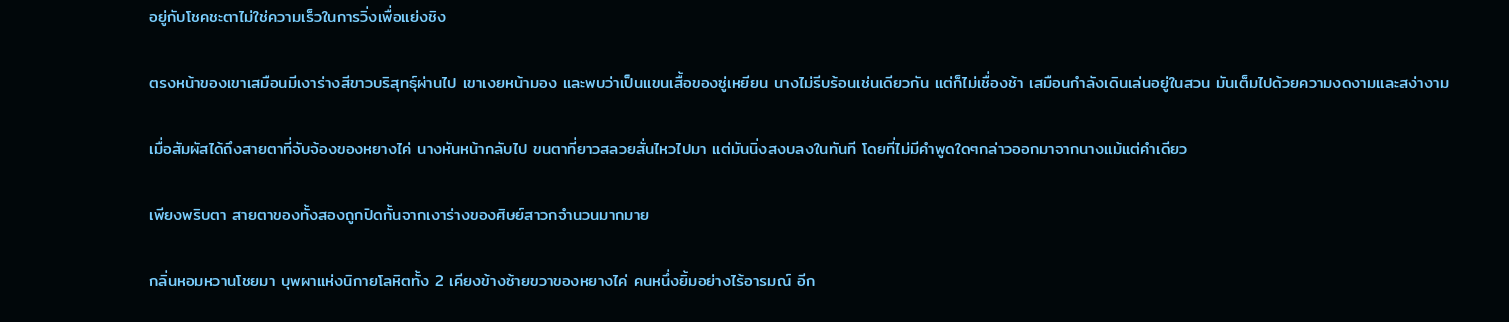อยู่กับโชคชะตาไม่ใช่ความเร็วในการวิ่งเพื่อแย่งชิง

ตรงหน้าของเขาเสมือนมีเงาร่างสีขาวบริสุทธุ์ผ่านไป เขาเงยหน้ามอง และพบว่าเป็นแขนเสื้อของซู่เหยียน นางไม่รีบร้อนเช่นเดียวกัน แต่ก็ไม่เชื่องช้า เสมือนกำลังเดินเล่นอยู่ในสวน มันเต็มไปด้วยความงดงามและสง่างาม

เมื่อสัมผัสได้ถึงสายตาที่จับจ้องของหยางไค่ นางหันหน้ากลับไป ขนตาที่ยาวสลวยสั่นไหวไปมา แต่มันนิ่งสงบลงในทันที โดยที่ไม่มีคำพูดใดๆกล่าวออกมาจากนางแม้แต่คำเดียว

เพียงพริบตา สายตาของทั้งสองถูกปิดกั้นจากเงาร่างของศิษย์สาวกจำนวนมากมาย

กลิ่นหอมหวานโชยมา บุพผาแห่งนิกายโลหิตทั้ง 2 เคียงข้างซ้ายขวาของหยางไค่ คนหนึ่งยิ้มอย่างไร้อารมณ์ อีก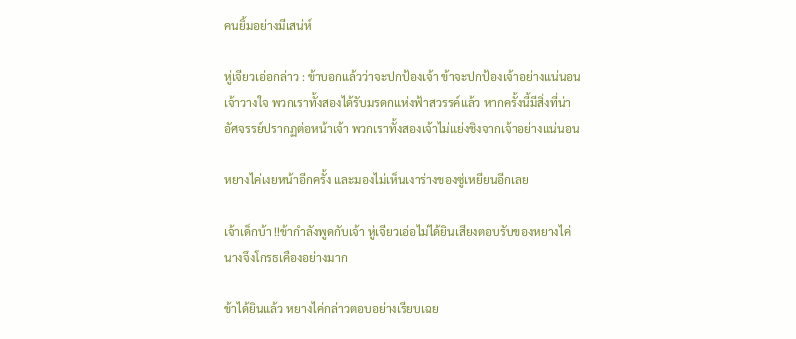คนยิ้มอย่างมีเสน่ห์

หู่เจียวเอ่อกล่าว : ข้าบอกแล้วว่าจะปกป้องเจ้า ข้าจะปกป้องเจ้าอย่างแน่นอน เจ้าวางใจ พวกเราทั้งสองได้รับมรดกแห่งฟ้าสวรรค์แล้ว หากครั้งนี้มีสิ่งที่น่าอัศจรรย์ปรากฏต่อหน้าเจ้า พวกเราทั้งสองเจ้าไม่แย่งชิงจากเจ้าอย่างแน่นอน

หยางไค่เงยหน้าอีกครั้ง และมองไม่เห็นเงาร่างของซู่เหยียนอีกเลย

เจ้าเด็กบ้า !!ข้ากำลังพูดกับเจ้า หู่เจียวเอ่อไม่ได้ยินเสียงตอบรับของหยางไค่ นางจึงโกรธเคืองอย่างมาก

ข้าได้ยินแล้ว หยางไค่กล่าวตอบอย่างเรียบเฉย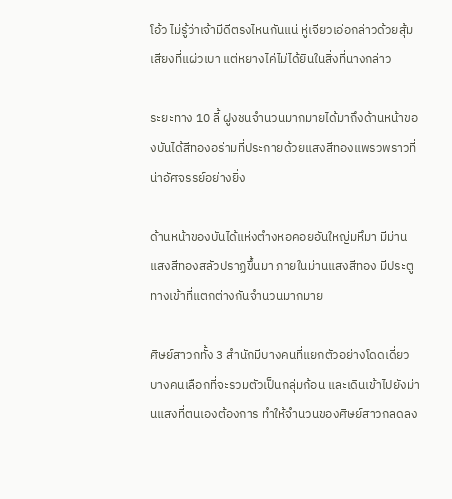โอ้ว ไม่รู้ว่าเจ้ามีดีตรงไหนกันแน่ หู่เจียวเอ่อกล่าวด้วยสุ้มเสียงที่แผ่วเบา แต่หยางไค่ไม่ได้ยินในสิ่งที่นางกล่าว

ระยะทาง 10 ลี้ ฝูงชนจำนวนมากมายได้มาถึงด้านหน้าของบันได้สีทองอร่ามที่ประกายด้วยแสงสีทองแพรวพราวที่น่าอัศจรรย์อย่างยิ่ง

ด้านหน้าของบันได้แห่งตำงหอคอยอันใหญ่มหึมา มีม่านแสงสีทองสลัวปราฏขึ้นมา ภายในม่านแสงสีทอง มีประตูทางเข้าที่แตกต่างกันจำนวนมากมาย

ศิษย์สาวกทั้ง 3 สำนักมีบางคนที่แยกตัวอย่างโดดเดี่ยว บางคนเลือกที่จะรวมตัวเป็นกลุ่มก้อน และเดินเข้าไปยังม่านแสงที่ตนเองต้องการ ทำให้จำนวนของศิษย์สาวกลดลง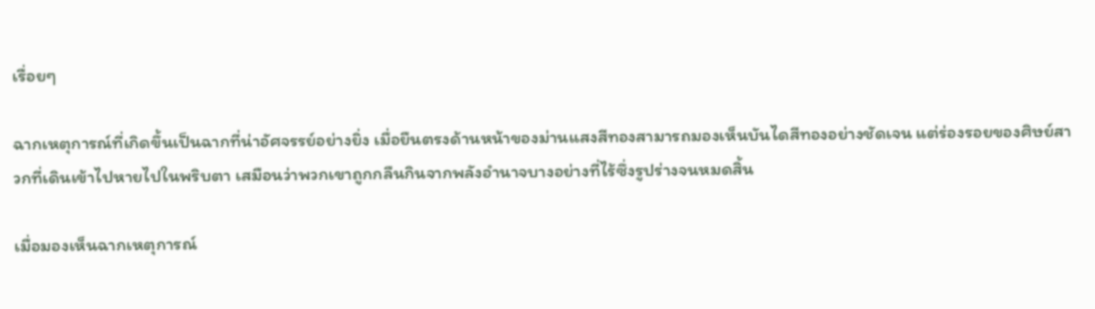เรื่อยๆ

ฉากเหตุการณ์ที่เกิดขึ้นเป็นฉากที่น่าอัศจรรย์อย่างยิ่ง เมื่อยืนตรงด้านหน้าของม่านแสงสีทองสามารถมองเห็นบันไดสีทองอย่างชัดเจน แต่ร่องรอยของศิษย์สาวกที่เดินเข้าไปหายไปในพริบตา เสมือนว่าพวกเขาถูกกลืนกินจากพลังอำนาจบางอย่างที่ไร้ซึ่งรูปร่างจนหมดสิ้น

เมื่อมองเห็นฉากเหตุการณ์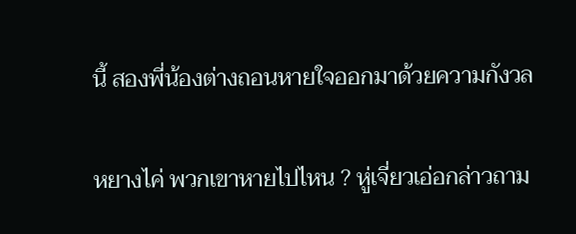นี้ สองพี่น้องต่างถอนหายใจออกมาด้วยความกังวล

หยางไค่ พวกเขาหายไปไหน ? หู่เจี่ยวเอ่อกล่าวถาม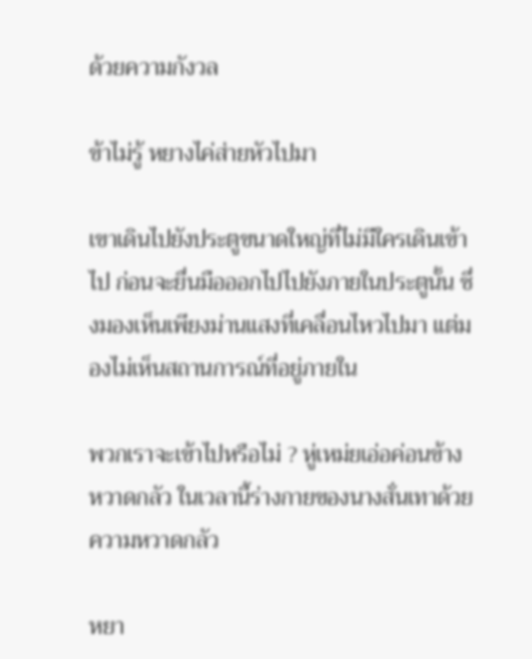ด้วยความกังวล

ข้าไม่รู้ หยางไค่ส่ายหัวไปมา

เขาเดินไปยังประตูขนาดใหญ่ที่ไม่มีใครเดินเข้าไป ก่อนจะยื่นมือออกไปไปยังภายในประตูนั้น ซึ่งมองเห็นเพียงม่านแสงที่เคลื่อนไหวไปมา แต่มองไม่เห็นสถานการณ์ที่อยู่ภายใน

พวกเราจะเข้าไปหรือไม่ ? หู่เหม่ยเอ่อค่อนข้างหวาดกลัว ในเวลานี้ร่างกายของนางสั่นเทาด้วยความหวาดกลัว

หยา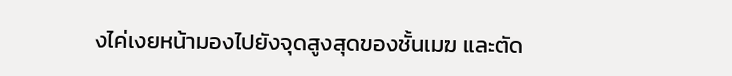งไค่เงยหน้ามองไปยังจุดสูงสุดของชั้นเมฆ และตัด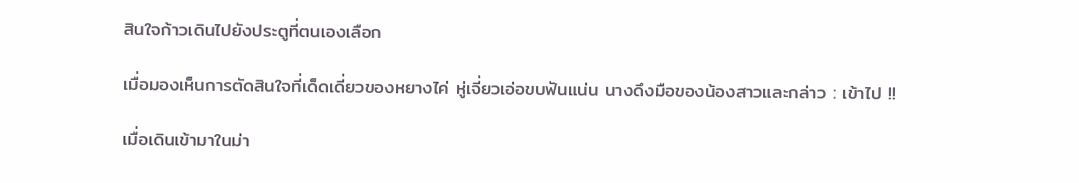สินใจก้าวเดินไปยังประตูที่ตนเองเลือก

เมื่อมองเห็นการตัดสินใจที่เด็ดเดี่ยวของหยางไค่ หู่เจี่ยวเอ่อขบฟันแน่น นางดึงมือของน้องสาวและกล่าว : เข้าไป !!

เมื่อเดินเข้ามาในม่า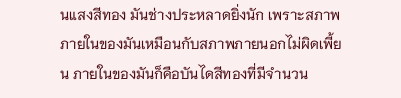นแสงสีทอง มันช่างประหลาดยิ่งนัก เพราะสภาพภายในของมันเหมือนกับสภาพภายนอกไม่ผิดเพี้ยน ภายในของมันก็คือบันไดสีทองที่มีจำนวน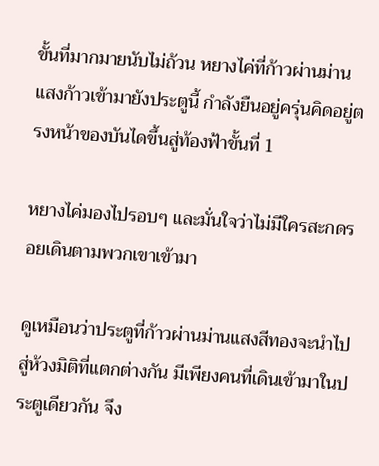ขั้นที่มากมายนับไม่ถ้วน หยางไค่ที่ก้าวผ่านม่านแสงก้าวเข้ามายังประตูนี้ กำลังยืนอยู่ครุ่นคิดอยู่ตรงหน้าของบันไดขึ้นสู่ท้องฟ้าขั้นที่ 1

หยางไค่มองไปรอบๆ และมั่นใจว่าไม่มีใครสะกดรอยเดินตามพวกเขาเข้ามา

ดูเหมือนว่าประตูที่ก้าวผ่านม่านแสงสีทองจะนำไปสู่ห้วงมิติที่แตกต่างกัน มีเพียงคนที่เดินเข้ามาในประตูเดียวกัน จึง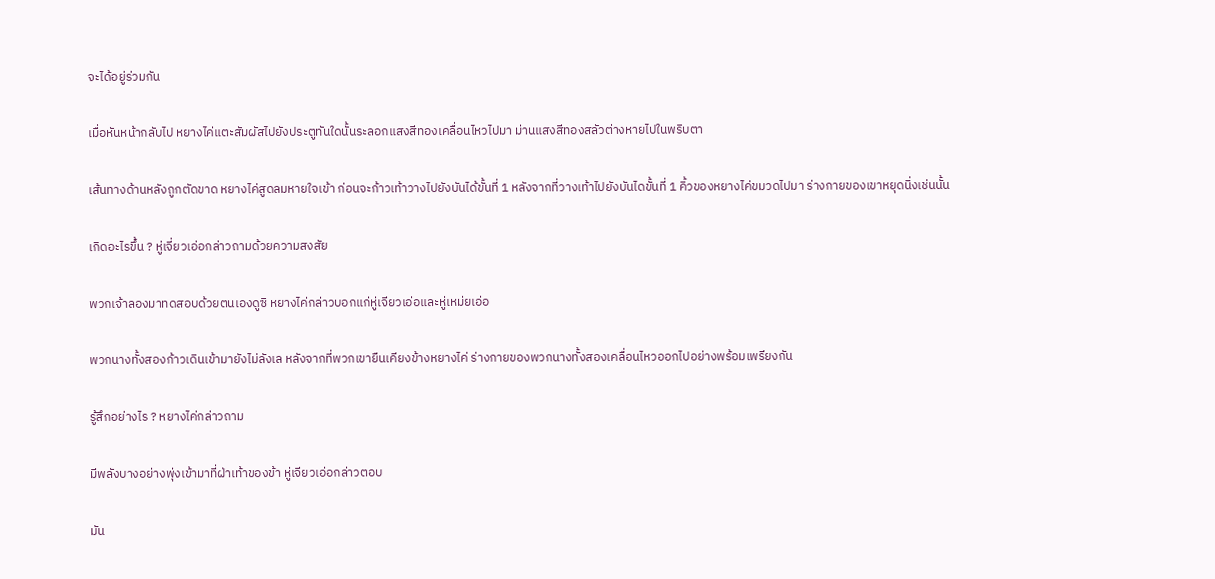จะได้อยู่ร่วมกัน

เมื่อหันหน้ากลับไป หยางไค่แตะสัมผัสไปยังประตูทันใดนั้นระลอกแสงสีทองเคลื่อนไหวไปมา ม่านแสงสีทองสลัวต่างหายไปในพริบตา

เส้นทางด้านหลังถูกตัดขาด หยางไค่สูดลมหายใจเข้า ก่อนจะก้าวเท้าวางไปยังบันได้ขั้นที่ 1 หลังจากที่วางเท้าไปยังบันไดขั้นที่ 1 คิ้วของหยางไค่ขมวดไปมา ร่างกายของเขาหยุดนิ่งเช่นนั้น

เกิดอะไรขึ้น ? หู่เจี่ยวเอ่อกล่าวถามด้วยความสงสัย

พวกเจ้าลองมาทดสอบด้วยตนเองดูซิ หยางไค่กล่าวบอกแก่หู่เจียวเอ่อและหู่เหม่ยเอ่อ

พวกนางทั้งสองก้าวเดินเข้ามายังไม่ลังเล หลังจากที่พวกเขายืนเคียงข้างหยางไค่ ร่างกายของพวกนางทั้งสองเคลื่อนไหวออกไปอย่างพร้อมเพรียงกัน

รู้สึกอย่างไร ? หยางไค่กล่าวถาม

มีพลังบางอย่างพุ่งเข้ามาที่ฝ่าเท้าของข้า หู่เจียวเอ่อกล่าวตอบ

มัน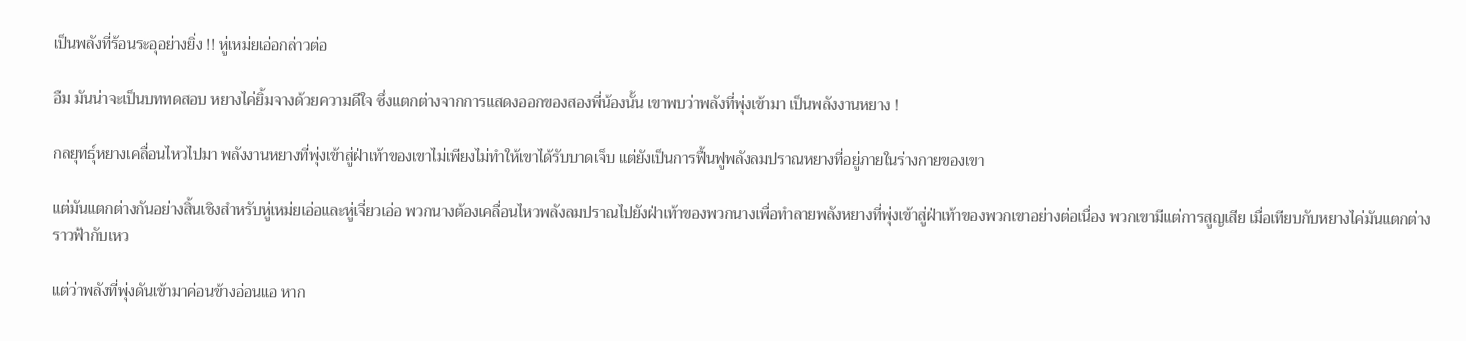เป็นพลังที่ร้อนระอุอย่างยิ่ง !! หู่เหม่ยเอ่อกล่าวต่อ

อืม มันน่าจะเป็นบททดสอบ หยางไค่ยิ้มจางด้วยความดีใจ ซึ่งแตกต่างจากการแสดงออกของสองพี่น้องนั้น เขาพบว่าพลังที่พุ่งเข้ามา เป็นพลังงานหยาง !

กลยุทธุ์หยางเคลื่อนไหวไปมา พลังงานหยางที่พุ่งเข้าสู่ฝ่าเท้าของเขาไม่เพียงไม่ทำให้เขาได้รับบาดเจ็บ แต่ยังเป็นการฟื้นฟูพลังลมปราณหยางที่อยู่ภายในร่างกายของเขา

แต่มันแตกต่างกันอย่างสิ้นเชิงสำหรับหู่เหม่ยเอ่อและหู่เจี่ยวเอ่อ พวกนางต้องเคลื่อนไหวพลังลมปราณไปยังฝ่าเท้าของพวกนางเพื่อทำลายพลังหยางที่พุ่งเข้าสู่ฝ่าเท้าของพวกเขาอย่างต่อเนื่อง พวกเขามีแต่การสูญเสีย เมื่อเทียบกับหยางไค่มันแตกต่างราวฟ้ากับเหว

แต่ว่าพลังที่พุ่งดันเข้ามาค่อนข้างอ่อนแอ หาก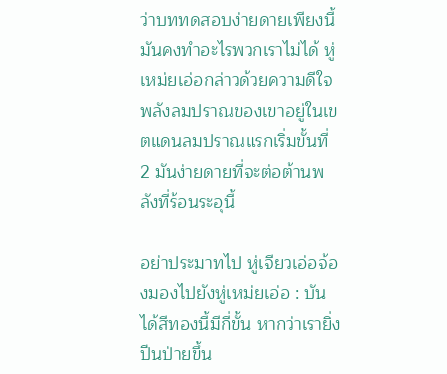ว่าบททดสอบง่ายดายเพียงนี้ มันคงทำอะไรพวกเราไม่ได้ หู่เหม่ยเอ่อกล่าวด้วยความดีใจ พลังลมปราณของเขาอยู่ในเขตแดนลมปราณแรกเริ่มขั้นที่ 2 มันง่ายดายที่จะต่อต้านพลังที่ร้อนระอุนี้

อย่าประมาทไป หู่เจียวเอ่อจ้องมองไปยังหู่เหม่ยเอ่อ : บันได้สีทองนี้มีกี่ขั้น หากว่าเรายิ่งปีนป่ายขึ้น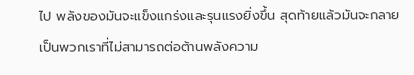ไป พลังของมันจะแข็งแกร่งและรุนแรงยิ่งขึ้น สุดท้ายแล้วมันจะกลายเป็นพวกเราที่ไม่สามารถต่อต้านพลังความ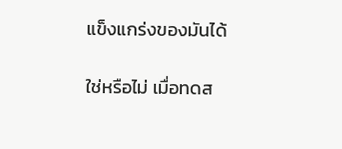แข็งแกร่งของมันได้

ใช่หรือไม่ เมื่อทดส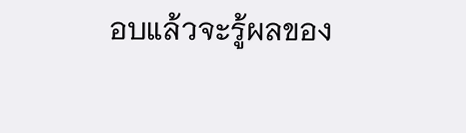อบแล้วจะรู้ผลของ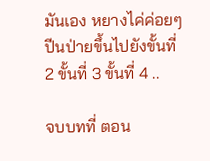มันเอง หยางไค่ค่อยๆปีนป่ายขึ้นไปยังขั้นที่ 2 ขั้นที่ 3 ขั้นที่ 4 ..

จบบทที่ ตอน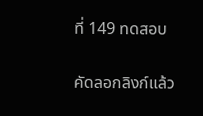ที่ 149 ทดสอบ

คัดลอกลิงก์แล้ว